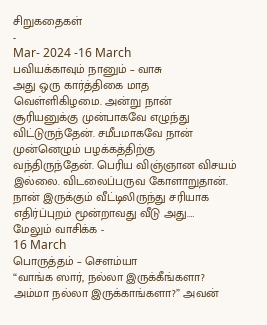சிறுகதைகள்
-
Mar- 2024 -16 March
பவியக்காவும் நானும் – வாசு
அது ஒரு கார்த்திகை மாத வெள்ளிகிழமை. அன்று நான் சூரியனுக்கு முன்பாகவே எழுந்து விட்டுருந்தேன். சமீபமாகவே நான் முன்னெழும் பழக்கத்திற்கு வந்திருந்தேன். பெரிய விஞ்ஞான விசயம் இல்லை. விடலைப்பருவ கோளாறுதான். நான் இருக்கும் வீட்டிலிருந்து சரியாக எதிர்ப்புறம் மூன்றாவது வீடு அது.…
மேலும் வாசிக்க -
16 March
பொருத்தம் – சௌம்யா
“வாங்க ஸார், நல்லா இருக்கீங்களா? அம்மா நல்லா இருக்காங்களா?” அவன்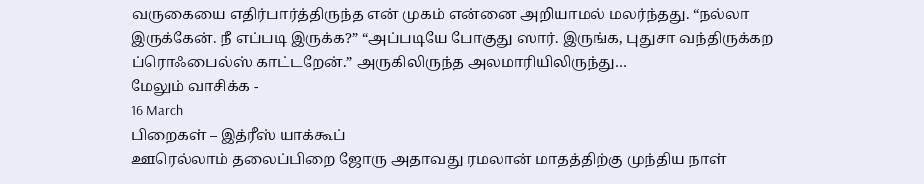வருகையை எதிர்பார்த்திருந்த என் முகம் என்னை அறியாமல் மலர்ந்தது. “நல்லா இருக்கேன். நீ எப்படி இருக்க?” “அப்படியே போகுது ஸார். இருங்க, புதுசா வந்திருக்கற ப்ரொஃபைல்ஸ் காட்டறேன்.” அருகிலிருந்த அலமாரியிலிருந்து…
மேலும் வாசிக்க -
16 March
பிறைகள் – இத்ரீஸ் யாக்கூப்
ஊரெல்லாம் தலைப்பிறை ஜோரு அதாவது ரமலான் மாதத்திற்கு முந்திய நாள்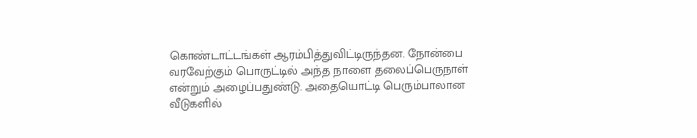கொண்டாட்டங்கள் ஆரம்பித்துவிட்டிருந்தன. நோன்பை வரவேற்கும் பொருட்டில் அந்த நாளை தலைப்பெருநாள் என்றும் அழைப்பதுண்டு. அதையொட்டி பெரும்பாலான வீடுகளில்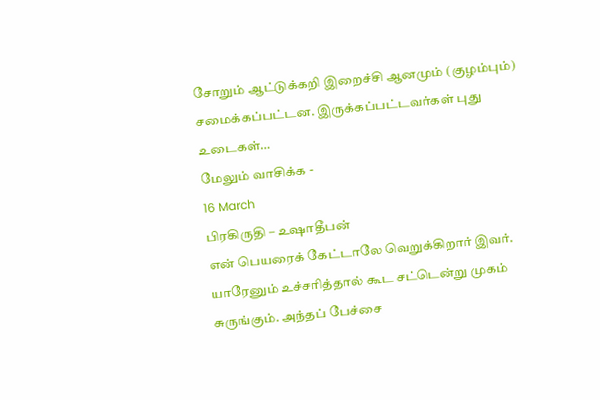சோறும் ஆட்டுக்கறி இறைச்சி ஆனமும் (குழம்பும்) சமைக்கப்பட்டன. இருக்கப்பட்டவர்கள் புது உடைகள்…
மேலும் வாசிக்க -
16 March
பிரகிருதி – உஷாதீபன்
என் பெயரைக் கேட்டாலே வெறுக்கிறார் இவர். யாரேனும் உச்சரித்தால் கூட சட்டென்று முகம் சுருங்கும். அந்தப் பேச்சை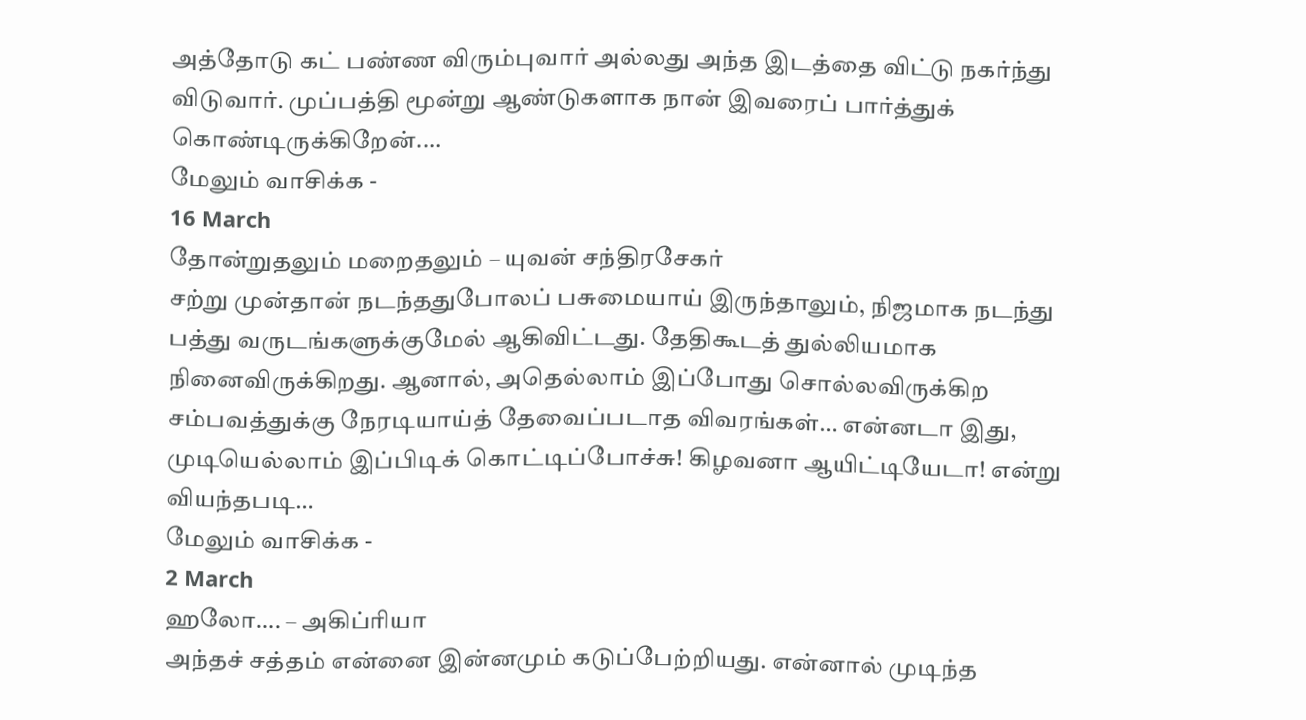அத்தோடு கட் பண்ண விரும்புவார் அல்லது அந்த இடத்தை விட்டு நகர்ந்து விடுவார். முப்பத்தி மூன்று ஆண்டுகளாக நான் இவரைப் பார்த்துக் கொண்டிருக்கிறேன்.…
மேலும் வாசிக்க -
16 March
தோன்றுதலும் மறைதலும் – யுவன் சந்திரசேகர்
சற்று முன்தான் நடந்ததுபோலப் பசுமையாய் இருந்தாலும், நிஜமாக நடந்து பத்து வருடங்களுக்குமேல் ஆகிவிட்டது. தேதிகூடத் துல்லியமாக நினைவிருக்கிறது. ஆனால், அதெல்லாம் இப்போது சொல்லவிருக்கிற சம்பவத்துக்கு நேரடியாய்த் தேவைப்படாத விவரங்கள்… என்னடா இது, முடியெல்லாம் இப்பிடிக் கொட்டிப்போச்சு! கிழவனா ஆயிட்டியேடா! என்று வியந்தபடி…
மேலும் வாசிக்க -
2 March
ஹலோ…. – அகிப்ரியா
அந்தச் சத்தம் என்னை இன்னமும் கடுப்பேற்றியது. என்னால் முடிந்த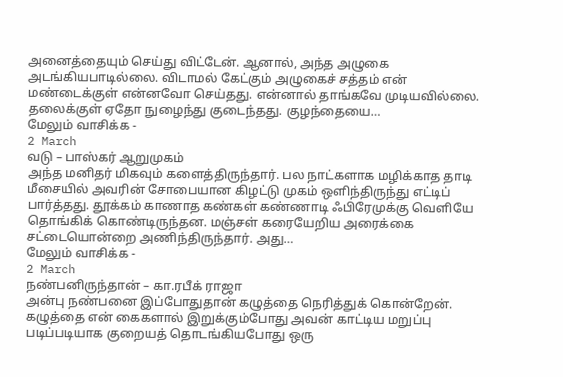அனைத்தையும் செய்து விட்டேன். ஆனால், அந்த அழுகை அடங்கியபாடில்லை. விடாமல் கேட்கும் அழுகைச் சத்தம் என் மண்டைக்குள் என்னவோ செய்தது. என்னால் தாங்கவே முடியவில்லை. தலைக்குள் ஏதோ நுழைந்து குடைந்தது. குழந்தையை…
மேலும் வாசிக்க -
2 March
வடு – பாஸ்கர் ஆறுமுகம்
அந்த மனிதர் மிகவும் களைத்திருந்தார். பல நாட்களாக மழிக்காத தாடி மீசையில் அவரின் சோபையான கிழட்டு முகம் ஒளிந்திருந்து எட்டிப் பார்த்தது. தூக்கம் காணாத கண்கள் கண்ணாடி ஃபிரேமுக்கு வெளியே தொங்கிக் கொண்டிருந்தன. மஞ்சள் கரையேறிய அரைக்கை சட்டையொன்றை அணிந்திருந்தார். அது…
மேலும் வாசிக்க -
2 March
நண்பனிருந்தான் – கா.ரபீக் ராஜா
அன்பு நண்பனை இப்போதுதான் கழுத்தை நெரித்துக் கொன்றேன். கழுத்தை என் கைகளால் இறுக்கும்போது அவன் காட்டிய மறுப்பு படிப்படியாக குறையத் தொடங்கியபோது ஒரு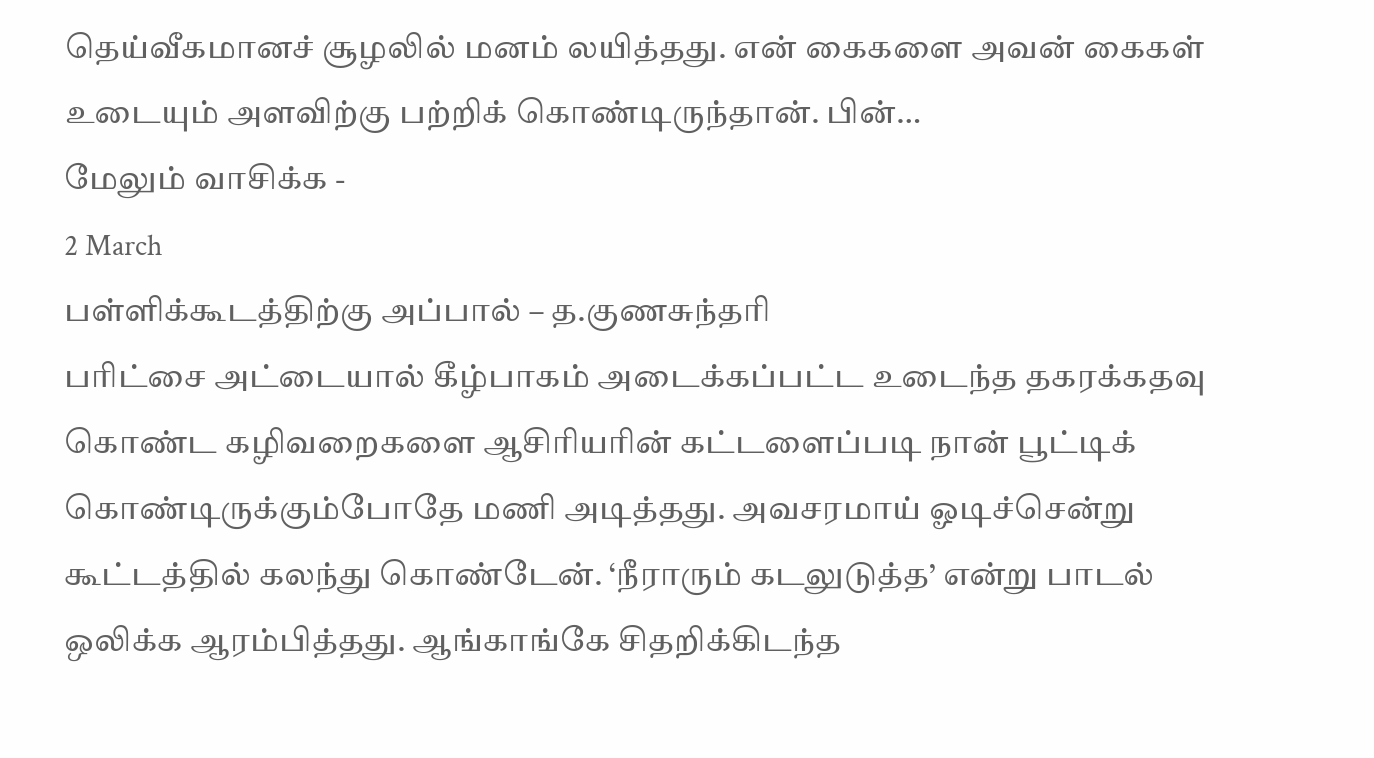தெய்வீகமானச் சூழலில் மனம் லயித்தது. என் கைகளை அவன் கைகள் உடையும் அளவிற்கு பற்றிக் கொண்டிருந்தான். பின்…
மேலும் வாசிக்க -
2 March
பள்ளிக்கூடத்திற்கு அப்பால் – த.குணசுந்தரி
பரிட்சை அட்டையால் கீழ்பாகம் அடைக்கப்பட்ட உடைந்த தகரக்கதவு கொண்ட கழிவறைகளை ஆசிரியரின் கட்டளைப்படி நான் பூட்டிக் கொண்டிருக்கும்போதே மணி அடித்தது. அவசரமாய் ஓடிச்சென்று கூட்டத்தில் கலந்து கொண்டேன். ‘நீராரும் கடலுடுத்த’ என்று பாடல் ஒலிக்க ஆரம்பித்தது. ஆங்காங்கே சிதறிக்கிடந்த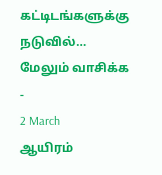கட்டிடங்களுக்கு நடுவில்…
மேலும் வாசிக்க -
2 March
ஆயிரம்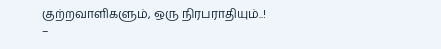குற்றவாளிகளும், ஒரு நிரபராதியும்..! –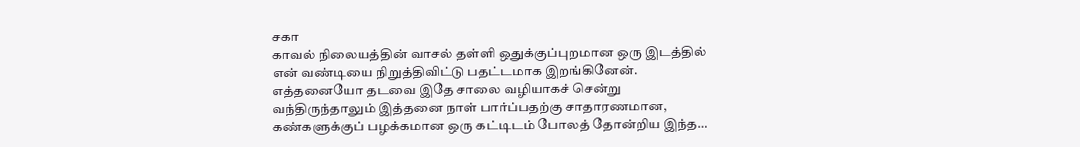சகா
காவல் நிலையத்தின் வாசல் தள்ளி ஒதுக்குப்புறமான ஒரு இடத்தில் என் வண்டியை நிறுத்திவிட்டு பதட்டமாக இறங்கினேன். எத்தனையோ தடவை இதே சாலை வழியாகச் சென்று வந்திருந்தாலும் இத்தனை நாள் பார்ப்பதற்கு சாதாரணமான, கண்களுக்குப் பழக்கமான ஒரு கட்டிடம் போலத் தோன்றிய இந்த…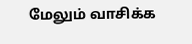மேலும் வாசிக்க